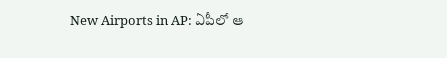New Airports in AP: ఏపీలో ఆ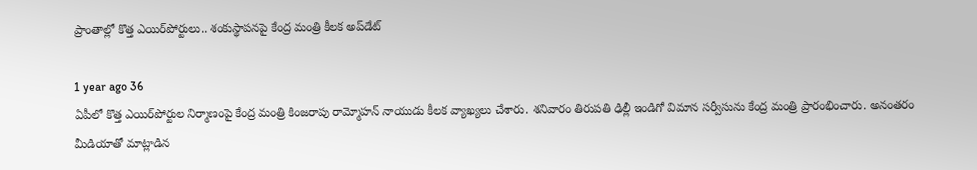ప్రాంతాల్లో కొత్త ఎయిర్‌పోర్టులు.. శంకుస్థాపనపై కేంద్ర మంత్రి కీలక అప్‌డేట్

1 year ago 36
ఏపీలో కొత్త ఎయిర్‌పోర్టుల నిర్మాణంపై కేంద్ర మంత్రి కింజరాపు రామ్మోహన్ నాయుడు కీలక వ్యాఖ్యలు చేశారు. శనివారం తిరుపతి ఢిల్లీ ఇండిగో విమాన సర్వీసును కేంద్ర మంత్రి ప్రారంభించారు. అనంతరం మీడియాతో మాట్లాడిన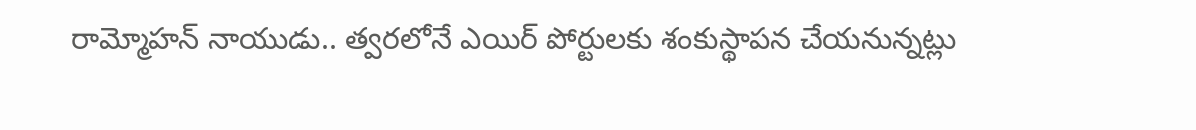రామ్మోహన్ నాయుడు.. త్వరలోనే ఎయిర్ పోర్టులకు శంకుస్థాపన చేయనున్నట్లు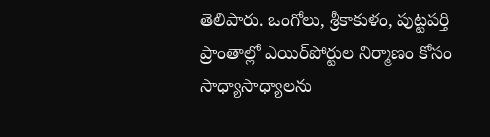తెలిపారు. ఒంగోలు, శ్రీకాకుళం, పుట్టపర్తి ప్రాంతాల్లో ఎయిర్‌పోర్టుల నిర్మాణం కోసం సాధ్యాసాధ్యాలను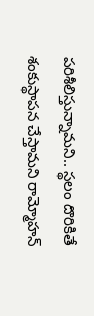పరిశీలిస్తున్నామని.. స్థలం దొరికితే శంకుస్థాపన చేస్తామని రామ్మోహన్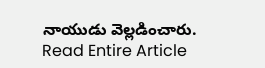నాయుడు వెల్లడించారు.
Read Entire Article